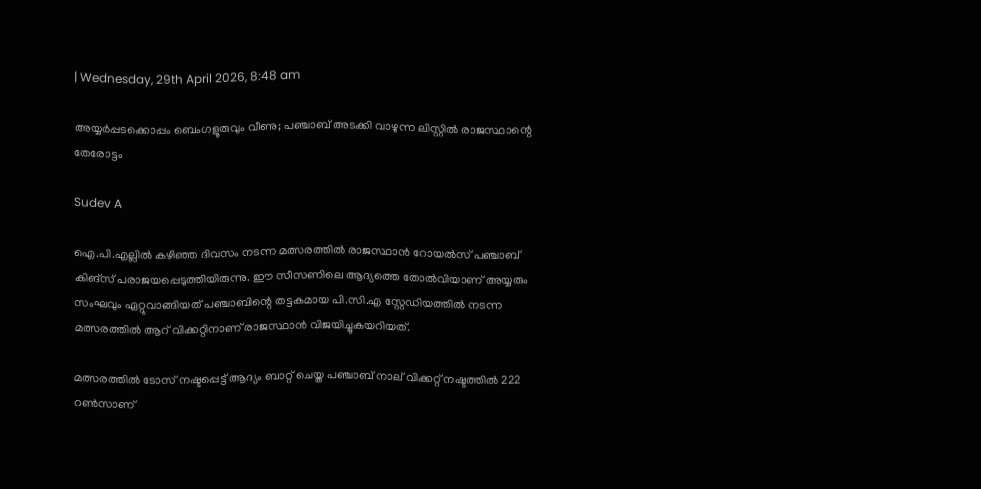| Wednesday, 29th April 2026, 8:48 am

അയ്യര്‍പ്പടക്കൊപ്പം ബെംഗളൂരുവും വീണു; പഞ്ചാബ് അടക്കി വാഴുന്ന ലിസ്റ്റില്‍ രാജസ്ഥാന്റെ തേരോട്ടം

Sudev A

ഐ.പി.എല്ലില്‍ കഴിഞ്ഞ ദിവസം നടന്ന മത്സരത്തില്‍ രാജസ്ഥാന്‍ റോയല്‍സ് പഞ്ചാബ് കിങ്സ് പരാജയപ്പെടുത്തിയിരുന്നു. ഈ സീസണിലെ ആദ്യത്തെ തോല്‍വിയാണ് അയ്യരും സംഘവും ഏറ്റുവാങ്ങിയത് പഞ്ചാബിന്റെ തട്ടകമായ പി.സി.എ സ്റ്റേഡിയത്തില്‍ നടന്ന മത്സരത്തില്‍ ആറ് വിക്കറ്റിനാണ് രാജസ്ഥാന്‍ വിജയിച്ചുകയറിയത്.

മത്സരത്തില്‍ ടോസ് നഷ്ടപ്പെട്ട് ആദ്യം ബാറ്റ് ചെയ്ത പഞ്ചാബ് നാല് വിക്കറ്റ് നഷ്ടത്തില്‍ 222 റണ്‍സാണ്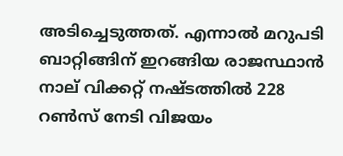അടിച്ചെടുത്തത്. എന്നാല്‍ മറുപടി ബാറ്റിങ്ങിന് ഇറങ്ങിയ രാജസ്ഥാന്‍ നാല് വിക്കറ്റ് നഷ്ടത്തില്‍ 228 റണ്‍സ് നേടി വിജയം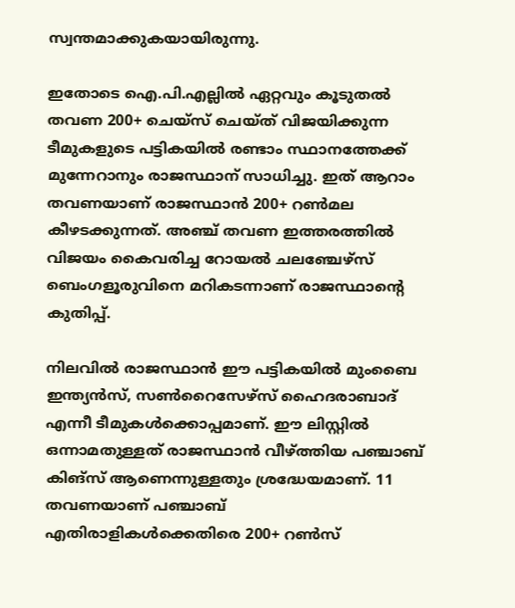സ്വന്തമാക്കുകയായിരുന്നു.

ഇതോടെ ഐ.പി.എല്ലില്‍ ഏറ്റവും കൂടുതല്‍ തവണ 200+ ചെയ്സ് ചെയ്ത് വിജയിക്കുന്ന ടീമുകളുടെ പട്ടികയില്‍ രണ്ടാം സ്ഥാനത്തേക്ക് മുന്നേറാനും രാജസ്ഥാന് സാധിച്ചു. ഇത് ആറാം തവണയാണ് രാജസ്ഥാന്‍ 200+ റണ്‍മല കീഴടക്കുന്നത്. അഞ്ച് തവണ ഇത്തരത്തില്‍ വിജയം കൈവരിച്ച റോയല്‍ ചലഞ്ചേഴ്സ് ബെംഗളൂരുവിനെ മറികടന്നാണ് രാജസ്ഥാന്റെ കുതിപ്പ്.

നിലവില്‍ രാജസ്ഥാന്‍ ഈ പട്ടികയില്‍ മുംബൈ ഇന്ത്യന്‍സ്, സണ്‍റൈസേഴ്സ് ഹൈദരാബാദ് എന്നീ ടീമുകള്‍ക്കൊപ്പമാണ്. ഈ ലിസ്റ്റില്‍ ഒന്നാമതുള്ളത് രാജസ്ഥാന്‍ വീഴ്ത്തിയ പഞ്ചാബ് കിങ്സ് ആണെന്നുള്ളതും ശ്രദ്ധേയമാണ്. 11 തവണയാണ് പഞ്ചാബ് എതിരാളികള്‍ക്കെതിരെ 200+ റണ്‍സ്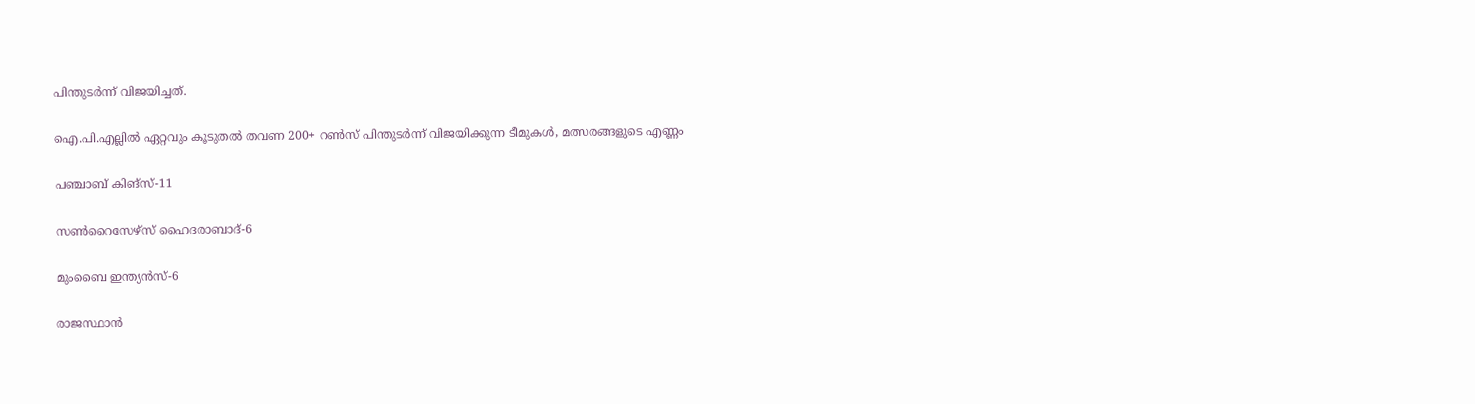പിന്തുടര്‍ന്ന് വിജയിച്ചത്.

ഐ.പി.എല്ലില്‍ ഏറ്റവും കൂടുതല്‍ തവണ 200+ റണ്‍സ് പിന്തുടര്‍ന്ന് വിജയിക്കുന്ന ടീമുകള്‍, മത്സരങ്ങളുടെ എണ്ണം

പഞ്ചാബ് കിങ്സ്-11

സണ്‍റൈസേഴ്സ് ഹൈദരാബാദ്-6

മുംബൈ ഇന്ത്യന്‍സ്-6

രാജസ്ഥാന്‍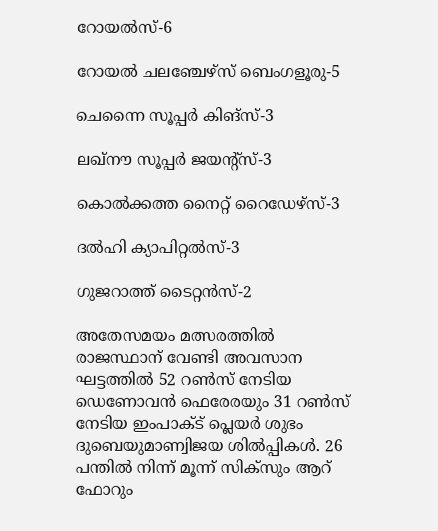റോയല്‍സ്-6

റോയല്‍ ചലഞ്ചേഴ്സ് ബെംഗളൂരു-5

ചെന്നൈ സൂപ്പര്‍ കിങ്സ്-3

ലഖ്നൗ സൂപ്പര്‍ ജയന്റ്‌സ്-3

കൊല്‍ക്കത്ത നൈറ്റ് റൈഡേഴ്സ്-3

ദല്‍ഹി ക്യാപിറ്റല്‍സ്-3

ഗുജറാത്ത് ടൈറ്റന്‍സ്-2

അതേസമയം മത്സരത്തില്‍ രാജസ്ഥാന് വേണ്ടി അവസാന ഘട്ടത്തില്‍ 52 റണ്‍സ് നേടിയ ഡെണോവന്‍ ഫെരേരയും 31 റണ്‍സ് നേടിയ ഇംപാക്ട് പ്ലെയര്‍ ശുഭം ദുബെയുമാണ്വിജയ ശില്‍പ്പികള്‍. 26 പന്തില്‍ നിന്ന് മൂന്ന് സിക്സും ആറ് ഫോറും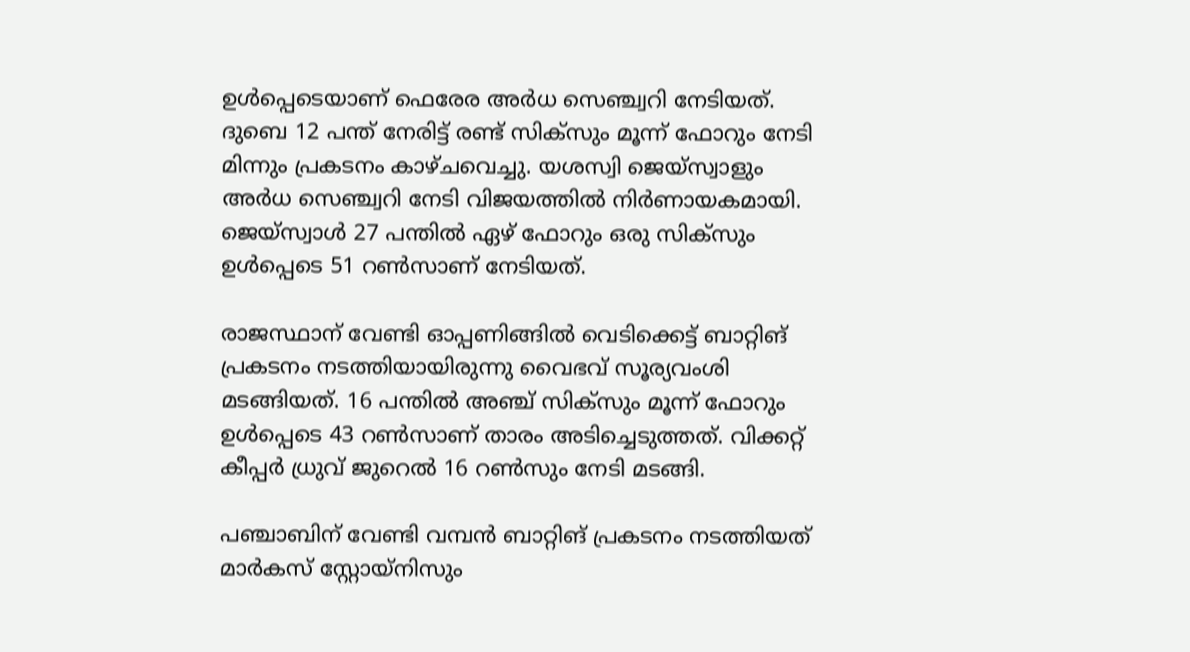ഉള്‍പ്പെടെയാണ് ഫെരേര അര്‍ധ സെഞ്ച്വറി നേടിയത്. ദുബെ 12 പന്ത് നേരിട്ട് രണ്ട് സിക്സും മൂന്ന് ഫോറും നേടി മിന്നും പ്രകടനം കാഴ്ചവെച്ചു. യശസ്വി ജെയ്സ്വാളും അര്‍ധ സെഞ്ച്വറി നേടി വിജയത്തില്‍ നിര്‍ണായകമായി. ജെയ്സ്വാള്‍ 27 പന്തില്‍ ഏഴ് ഫോറും ഒരു സിക്സും ഉള്‍പ്പെടെ 51 റണ്‍സാണ് നേടിയത്.

രാജസ്ഥാന് വേണ്ടി ഓപ്പണിങ്ങില്‍ വെടിക്കെട്ട് ബാറ്റിങ് പ്രകടനം നടത്തിയായിരുന്നു വൈഭവ് സൂര്യവംശി മടങ്ങിയത്. 16 പന്തില്‍ അഞ്ച് സിക്സും മൂന്ന് ഫോറും ഉള്‍പ്പെടെ 43 റണ്‍സാണ് താരം അടിച്ചെടുത്തത്. വിക്കറ്റ് കീപ്പര്‍ ധ്രുവ് ജുറെല്‍ 16 റണ്‍സും നേടി മടങ്ങി.

പഞ്ചാബിന് വേണ്ടി വമ്പന്‍ ബാറ്റിങ് പ്രകടനം നടത്തിയത് മാര്‍കസ് സ്റ്റോയ്നിസും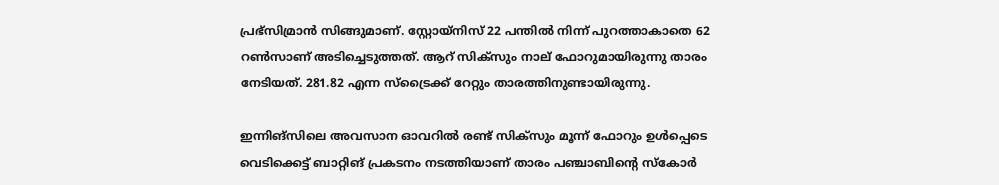പ്രഭ്സിമ്രാന്‍ സിങ്ങുമാണ്. സ്റ്റോയ്നിസ് 22 പന്തില്‍ നിന്ന് പുറത്താകാതെ 62 റണ്‍സാണ് അടിച്ചെടുത്തത്. ആറ് സിക്സും നാല് ഫോറുമായിരുന്നു താരം നേടിയത്. 281.82 എന്ന സ്ട്രൈക്ക് റേറ്റും താരത്തിനുണ്ടായിരുന്നു.

ഇന്നിങ്സിലെ അവസാന ഓവറില്‍ രണ്ട് സിക്സും മൂന്ന് ഫോറും ഉള്‍പ്പെടെ വെടിക്കെട്ട് ബാറ്റിങ് പ്രകടനം നടത്തിയാണ് താരം പഞ്ചാബിന്റെ സ്‌കോര്‍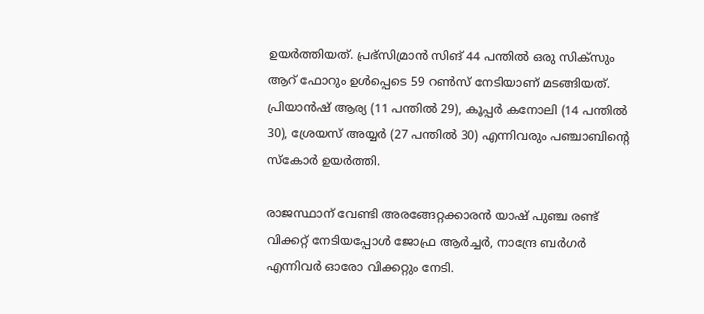ഉയര്‍ത്തിയത്. പ്രഭ്സിമ്രാന്‍ സിങ് 44 പന്തില്‍ ഒരു സിക്സും ആറ് ഫോറും ഉള്‍പ്പെടെ 59 റണ്‍സ് നേടിയാണ് മടങ്ങിയത്. പ്രിയാന്‍ഷ് ആര്യ (11 പന്തില്‍ 29), കൂപ്പര്‍ കനോലി (14 പന്തില്‍ 30), ശ്രേയസ് അയ്യര്‍ (27 പന്തില്‍ 30) എന്നിവരും പഞ്ചാബിന്റെ സ്‌കോര്‍ ഉയര്‍ത്തി.

രാജസ്ഥാന് വേണ്ടി അരങ്ങേറ്റക്കാരന്‍ യാഷ് പുഞ്ച രണ്ട് വിക്കറ്റ് നേടിയപ്പോള്‍ ജോഫ്ര ആര്‍ച്ചര്‍, നാന്ദ്രേ ബര്‍ഗര്‍ എന്നിവര്‍ ഓരോ വിക്കറ്റും നേടി.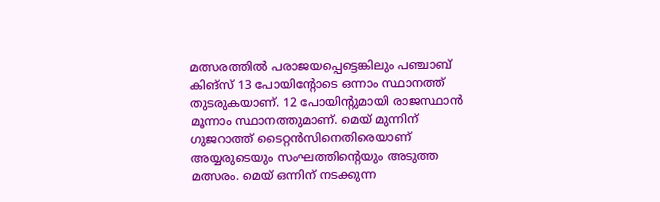മത്സരത്തില്‍ പരാജയപ്പെട്ടെങ്കിലും പഞ്ചാബ് കിങ്സ് 13 പോയിന്റോടെ ഒന്നാം സ്ഥാനത്ത് തുടരുകയാണ്. 12 പോയിന്റുമായി രാജസ്ഥാന്‍ മൂന്നാം സ്ഥാനത്തുമാണ്. മെയ് മുന്നിന് ഗുജറാത്ത് ടൈറ്റന്‍സിനെതിരെയാണ് അയ്യരുടെയും സംഘത്തിന്റെയും അടുത്ത മത്സരം. മെയ് ഒന്നിന് നടക്കുന്ന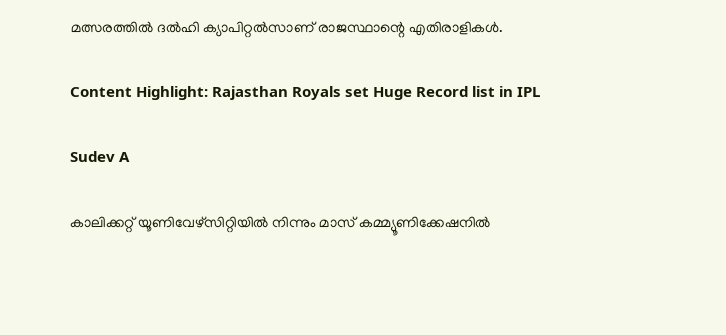മത്സരത്തില്‍ ദല്‍ഹി ക്യാപിറ്റല്‍സാണ് രാജസ്ഥാന്റെ എതിരാളികള്‍.

Content Highlight: Rajasthan Royals set Huge Record list in IPL

Sudev A

കാലിക്കറ്റ് യൂണിവേഴ്‌സിറ്റിയില്‍ നിന്നും മാസ് കമ്മ്യൂണിക്കേഷനില്‍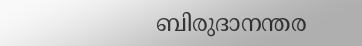ബിരുദാനന്തര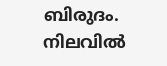ബിരുദം. നിലവില്‍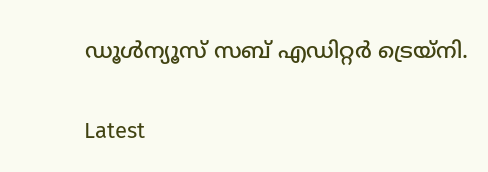ഡൂള്‍ന്യൂസ് സബ് എഡിറ്റര്‍ ട്രെയ്‌നി.

Latest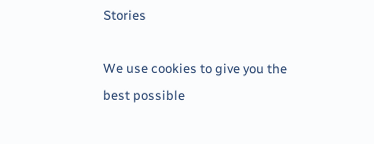Stories

We use cookies to give you the best possible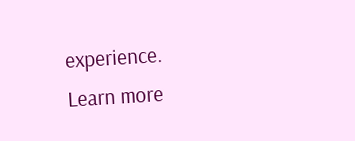experience. Learn more